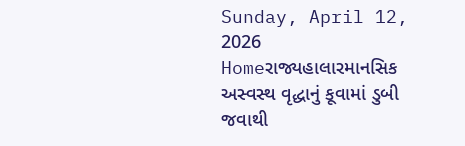Sunday, April 12, 2026
Homeરાજ્યહાલારમાનસિક અસ્વસ્થ વૃદ્ધાનું કૂવામાં ડુબી જવાથી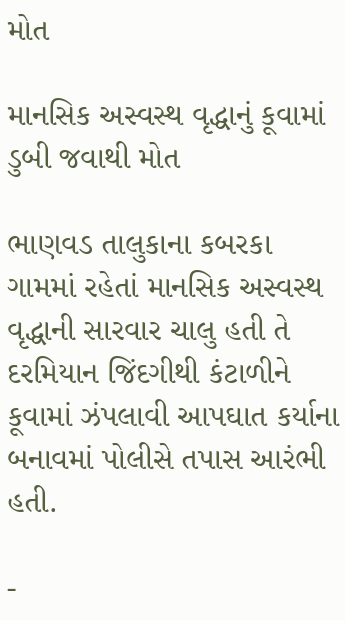મોત

માનસિક અસ્વસ્થ વૃદ્ધાનું કૂવામાં ડુબી જવાથી મોત

ભાણવડ તાલુકાના કબરકા ગામમાં રહેતાં માનસિક અસ્વસ્થ વૃદ્ધાની સારવાર ચાલુ હતી તે દરમિયાન જિંદગીથી કંટાળીને કૂવામાં ઝંપલાવી આપઘાત કર્યાના બનાવમાં પોલીસે તપાસ આરંભી હતી.

-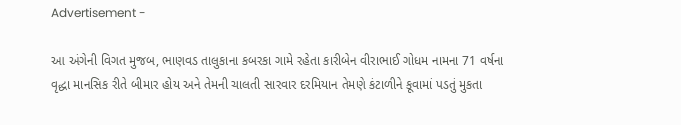Advertisement -

આ અંગેની વિગત મુજબ, ભાણવડ તાલુકાના કબરકા ગામે રહેતા કારીબેન વીરાભાઈ ગોધમ નામના 71 વર્ષના વૃદ્ધા માનસિક રીતે બીમાર હોય અને તેમની ચાલતી સારવાર દરમિયાન તેમણે કંટાળીને કૂવામાં પડતું મુકતા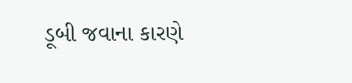ડૂબી જવાના કારણે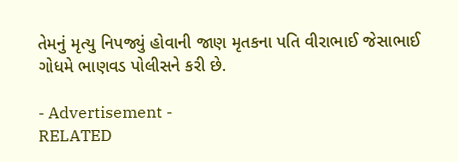તેમનું મૃત્યુ નિપજ્યું હોવાની જાણ મૃતકના પતિ વીરાભાઈ જેસાભાઈ ગોધમે ભાણવડ પોલીસને કરી છે.

- Advertisement -
RELATED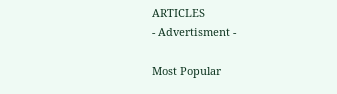ARTICLES
- Advertisment -

Most Popular